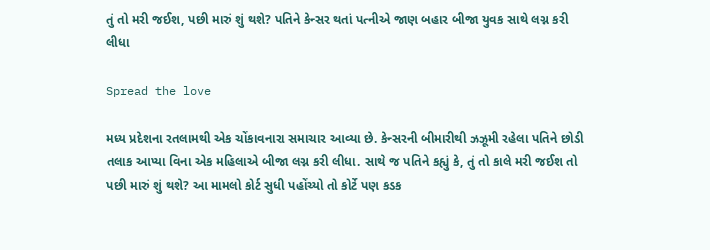તું તો મરી જઈશ, પછી મારું શું થશે? પતિને કેન્સર થતાં પત્નીએ જાણ બહાર બીજા યુવક સાથે લગ્ન કરી લીધા

Spread the love

મધ્ય પ્રદેશના રતલામથી એક ચોંકાવનારા સમાચાર આવ્યા છે. કેન્સરની બીમારીથી ઝઝૂમી રહેલા પતિને છોડી તલાક આપ્યા વિના એક મહિલાએ બીજા લગ્ન કરી લીધા. સાથે જ પતિને કહ્યું કે, તું તો કાલે મરી જઈશ તો પછી મારું શું થશે? આ મામલો કોર્ટ સુધી પહોંચ્યો તો કોર્ટે પણ કડક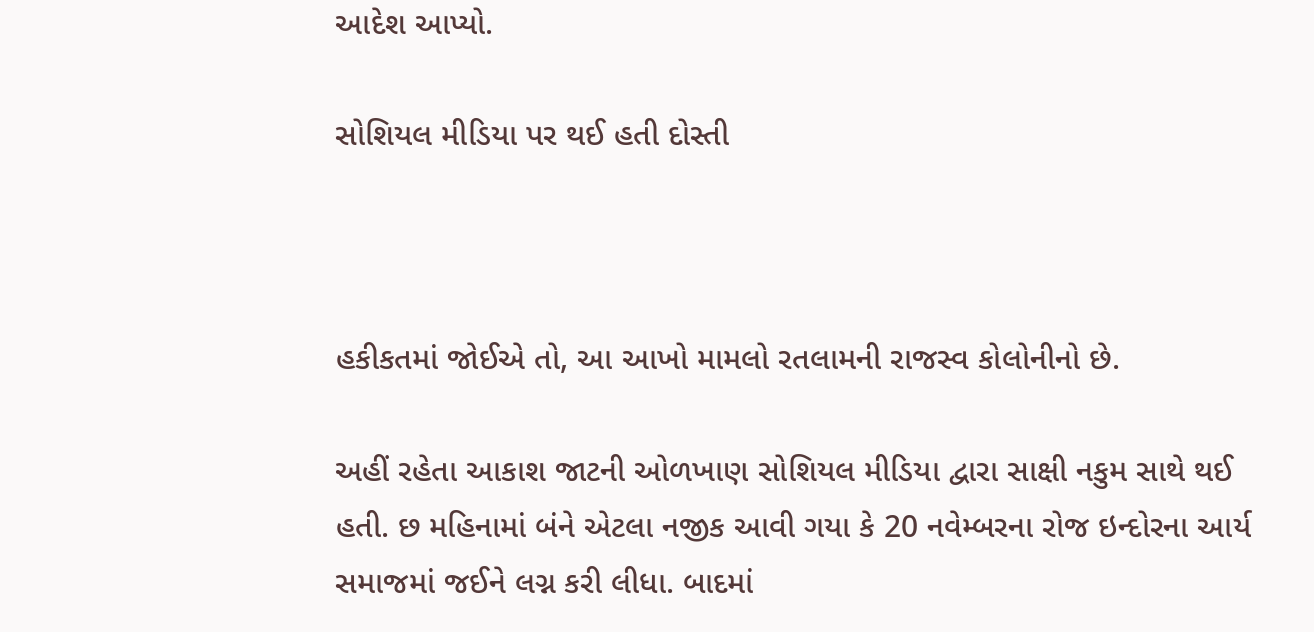આદેશ આપ્યો.

સોશિયલ મીડિયા પર થઈ હતી દોસ્તી



હકીકતમાં જોઈએ તો, આ આખો મામલો રતલામની રાજસ્વ કોલોનીનો છે.

અહીં રહેતા આકાશ જાટની ઓળખાણ સોશિયલ મીડિયા દ્વારા સાક્ષી નકુમ સાથે થઈ હતી. છ મહિનામાં બંને એટલા નજીક આવી ગયા કે 20 નવેમ્બરના રોજ ઇન્દોરના આર્ય સમાજમાં જઈને લગ્ન કરી લીધા. બાદમાં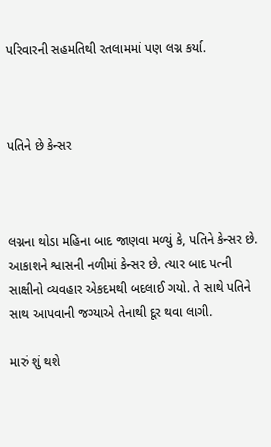પરિવારની સહમતિથી રતલામમાં પણ લગ્ન કર્યા.



પતિને છે કેન્સર



લગ્નના થોડા મહિના બાદ જાણવા મળ્યું કે, પતિને કેન્સર છે. આકાશને શ્વાસની નળીમાં કેન્સર છે. ત્યાર બાદ પત્ની સાક્ષીનો વ્યવહાર એકદમથી બદલાઈ ગયો. તે સાથે પતિને સાથ આપવાની જગ્યાએ તેનાથી દૂર થવા લાગી.

મારું શું થશે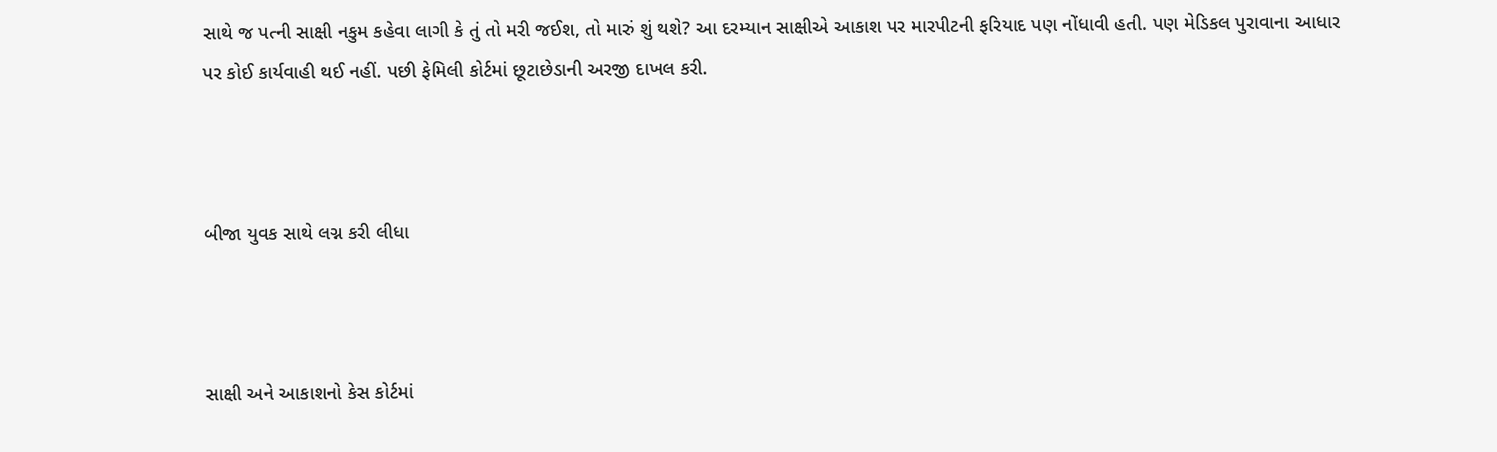સાથે જ પત્ની સાક્ષી નકુમ કહેવા લાગી કે તું તો મરી જઈશ, તો મારું શું થશે? આ દરમ્યાન સાક્ષીએ આકાશ પર મારપીટની ફરિયાદ પણ નોંધાવી હતી. પણ મેડિકલ પુરાવાના આધાર પર કોઈ કાર્યવાહી થઈ નહીં. પછી ફેમિલી કોર્ટમાં છૂટાછેડાની અરજી દાખલ કરી.



બીજા યુવક સાથે લગ્ન કરી લીધા



સાક્ષી અને આકાશનો કેસ કોર્ટમાં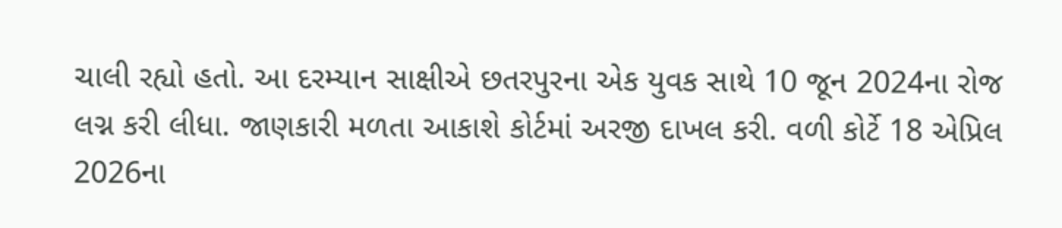ચાલી રહ્યો હતો. આ દરમ્યાન સાક્ષીએ છતરપુરના એક યુવક સાથે 10 જૂન 2024ના રોજ લગ્ન કરી લીધા. જાણકારી મળતા આકાશે કોર્ટમાં અરજી દાખલ કરી. વળી કોર્ટે 18 એપ્રિલ 2026ના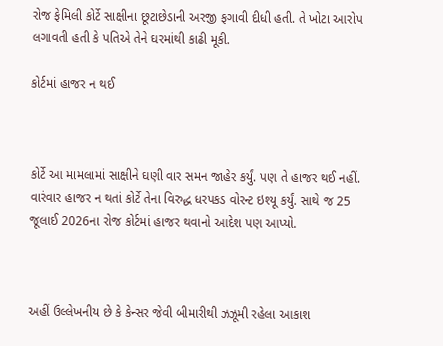રોજ ફેમિલી કોર્ટે સાક્ષીના છૂટાછેડાની અરજી ફગાવી દીધી હતી. તે ખોટા આરોપ લગાવતી હતી કે પતિએ તેને ઘરમાંથી કાઢી મૂકી.

કોર્ટમાં હાજર ન થઈ



કોર્ટે આ મામલામાં સાક્ષીને ઘણી વાર સમન જાહેર કર્યું. પણ તે હાજર થઈ નહીં. વારંવાર હાજર ન થતાં કોર્ટે તેના વિરુદ્ધ ધરપકડ વોરન્ટ ઇશ્યૂ કર્યું. સાથે જ 25 જૂલાઈ 2026ના રોજ કોર્ટમાં હાજર થવાનો આદેશ પણ આપ્યો.



અહીં ઉલ્લેખનીય છે કે કેન્સર જેવી બીમારીથી ઝઝૂમી રહેલા આકાશ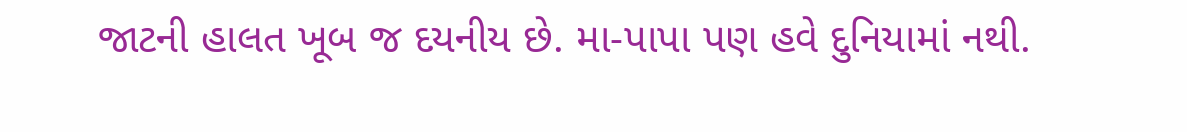જાટની હાલત ખૂબ જ દયનીય છે. મા-પાપા પણ હવે દુનિયામાં નથી.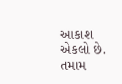આકાશ એકલો છે. તમામ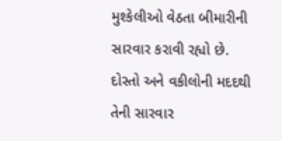મુશ્કેલીઓ વેઠતા બીમારીની સારવાર કરાવી રહ્યો છે. દોસ્તો અને વકીલોની મદદથી તેની સારવાર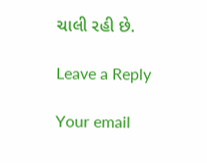ચાલી રહી છે.

Leave a Reply

Your email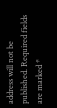address will not be published. Required fields are marked *